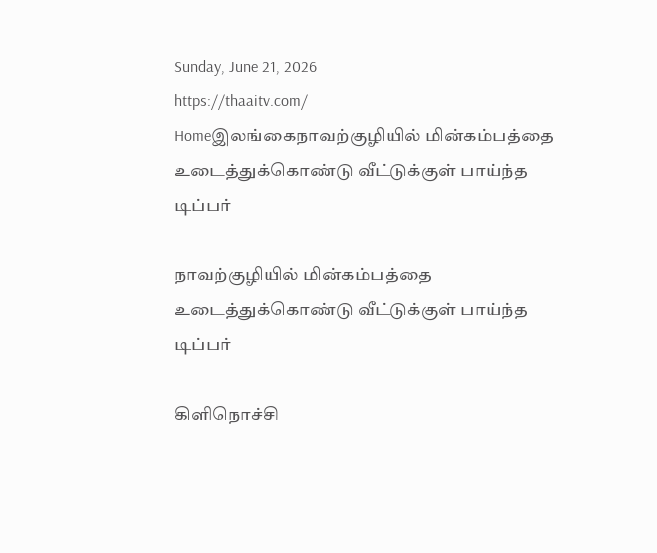Sunday, June 21, 2026
https://thaaitv.com/
Homeஇலங்கைநாவற்குழியில் மின்கம்பத்தை உடைத்துக்கொண்டு வீட்டுக்குள் பாய்ந்த டிப்பர்

நாவற்குழியில் மின்கம்பத்தை உடைத்துக்கொண்டு வீட்டுக்குள் பாய்ந்த டிப்பர்

கிளிநொச்சி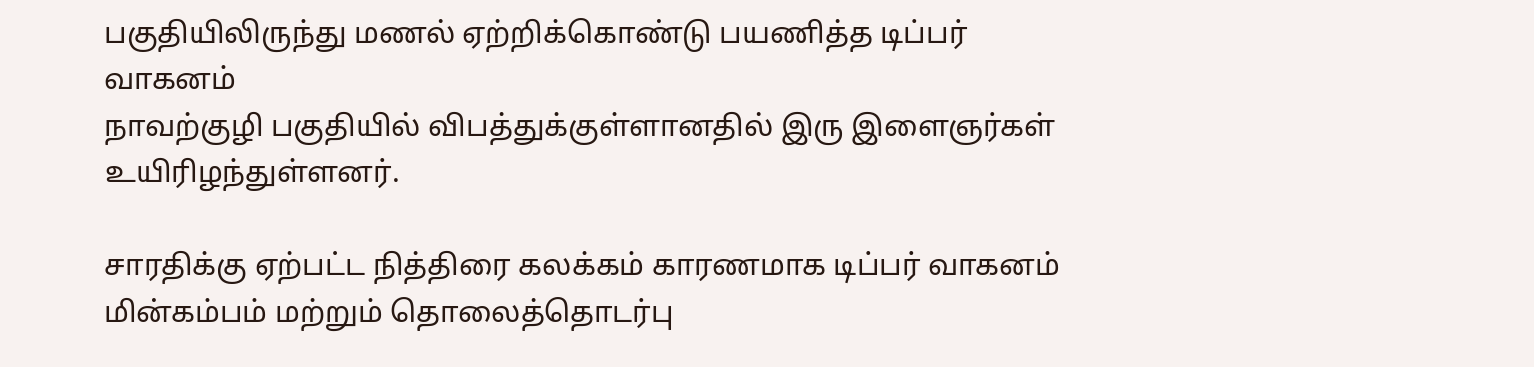பகுதியிலிருந்து மணல் ஏற்றிக்கொண்டு பயணித்த டிப்பர் வாகனம்
நாவற்குழி பகுதியில் விபத்துக்குள்ளானதில் இரு இளைஞர்கள் உயிரிழந்துள்ளனர்.

சாரதிக்கு ஏற்பட்ட நித்திரை கலக்கம் காரணமாக டிப்பர் வாகனம்
மின்கம்பம் மற்றும் தொலைத்தொடர்பு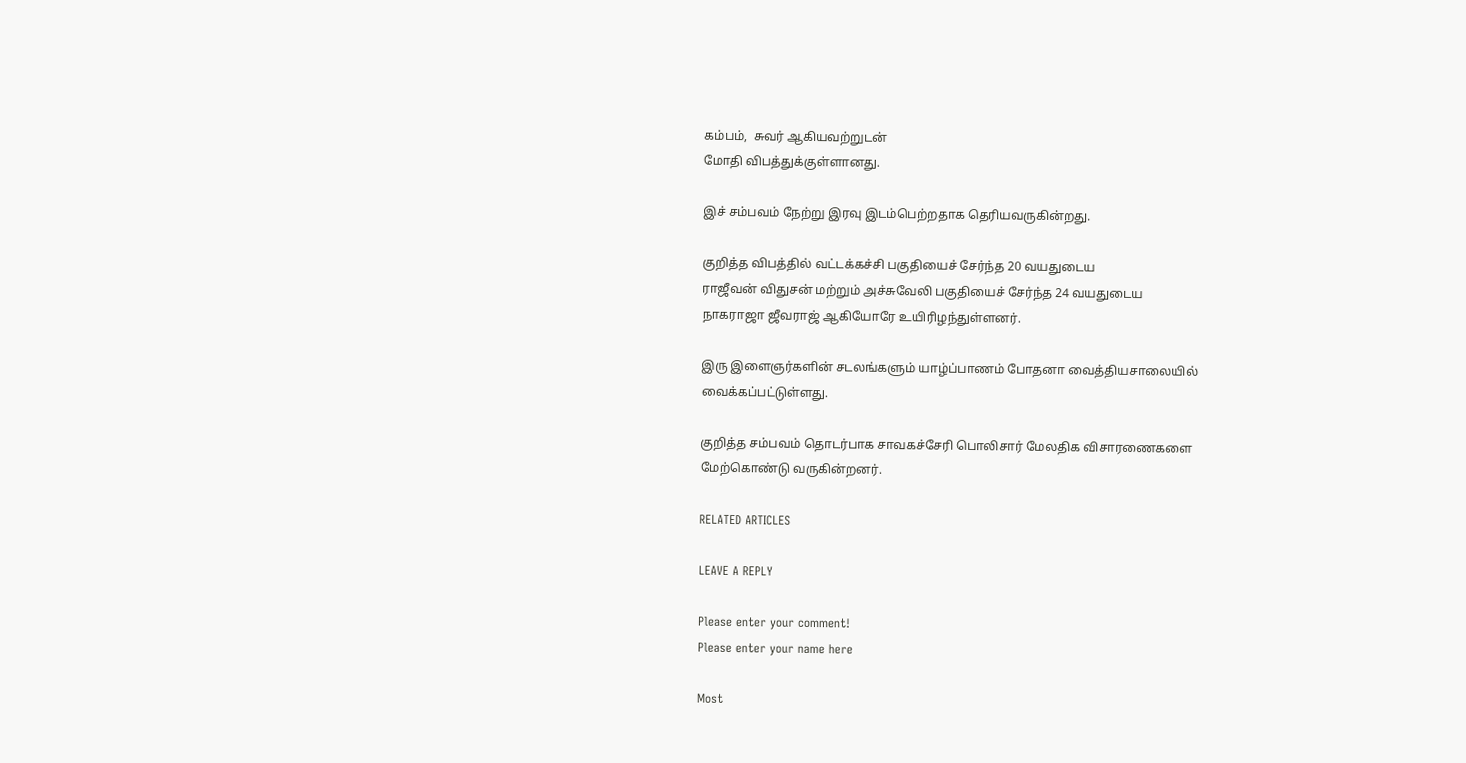கம்பம்,  சுவர் ஆகியவற்றுடன்
மோதி விபத்துக்குள்ளானது.

இச் சம்பவம் நேற்று இரவு இடம்பெற்றதாக தெரியவருகின்றது.

குறித்த விபத்தில் வட்டக்கச்சி பகுதியைச் சேர்ந்த 20 வயதுடைய
ராஜீவன் விதுசன் மற்றும் அச்சுவேலி பகுதியைச் சேர்ந்த 24 வயதுடைய
நாகராஜா ஜீவராஜ் ஆகியோரே உயிரிழந்துள்ளனர்.

இரு இளைஞர்களின் சடலங்களும் யாழ்ப்பாணம் போதனா வைத்தியசாலையில்
வைக்கப்பட்டுள்ளது.

குறித்த சம்பவம் தொடர்பாக சாவகச்சேரி பொலிசார் மேலதிக விசாரணைகளை
மேற்கொண்டு வருகின்றனர்.

RELATED ARTICLES

LEAVE A REPLY

Please enter your comment!
Please enter your name here

Most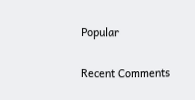Popular

Recent Comments